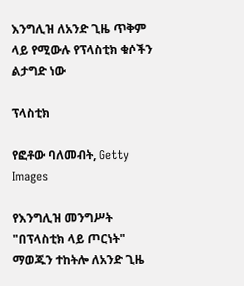እንግሊዝ ለአንድ ጊዜ ጥቅም ላይ የሚውሉ የፕላስቲክ ቁሶችን ልታግድ ነው

ፕላስቲክ

የፎቶው ባለመብት, Getty Images

የእንግሊዝ መንግሥት "በፕላስቲክ ላይ ጦርነት" ማወጁን ተከትሎ ለአንድ ጊዜ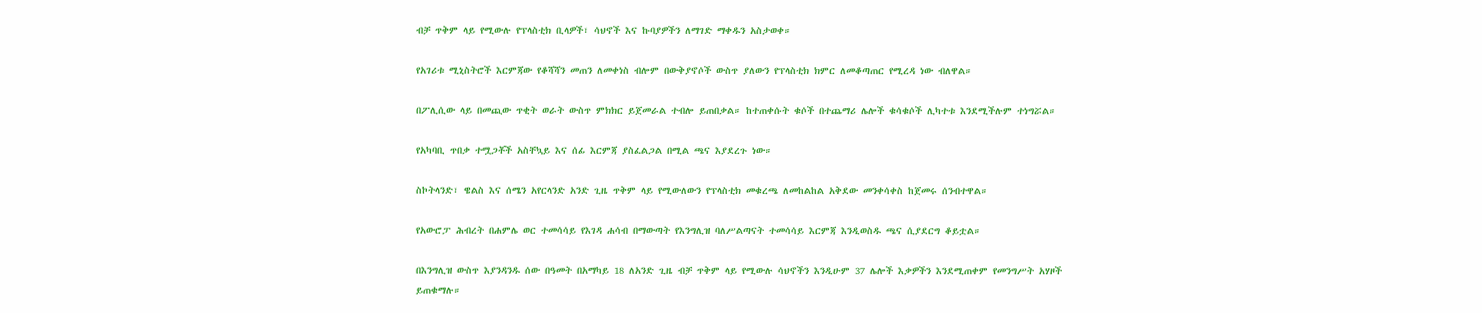ብቻ ጥቅም ላይ የሚውሉ የፕላስቲክ ቢላዎች፣ ሳህኖች እና ኩባያዎችን ለማገድ ማቀዱን አስታወቀ።

የአገሪቱ ሚኒስትሮች እርምጃው የቆሻሻን መጠን ለመቀነስ ብሎም በውቅያኖሶች ውስጥ ያለውን የፕላስቲክ ክምር ለመቆጣጠር የሚረዳ ነው ብለዋል።

በፖሊሲው ላይ በመጪው ጥቂት ወራት ውስጥ ምክክር ይጀመራል ተብሎ ይጠበቃል። ከተጠቀሱት ቁሶች በተጨማሪ ሌሎች ቁሳቁሶች ሊካተቱ እንደሚችሉም ተነግሯል።

የአካባቢ ጥበቃ ተሟጋቾች አስቸኳይ እና ሰፊ እርምጃ ያስፈልጋል በሚል ጫና እያደረጉ ነው።

ስኮትላንድ፣ ዌልስ እና ሰሜን አየርላንድ አንድ ጊዜ ጥቅም ላይ የሚውለውን የፕላስቲክ መቁረጫ ለመከልከል አቅደው መንቀሳቀስ ከጀመሩ ሰንብተዋል።

የአውሮፓ ሕብረት በሐምሌ ወር ተመሳሳይ የእገዳ ሐሳብ በማውጣት የእንግሊዝ ባለሥልጣናት ተመሳሳይ እርምጃ እንዲወስዱ ጫና ሲያደርግ ቆይቷል።

በእንግሊዝ ውስጥ እያንዳንዱ ሰው በዓመት በአማካይ 18 ለአንድ ጊዜ ብቻ ጥቅም ላይ የሚውሉ ሳህኖችን እንዲሁም 37 ሌሎች እቃዎችን እንደሚጠቀም የመንግሥት አሃዞች ይጠቁማሉ።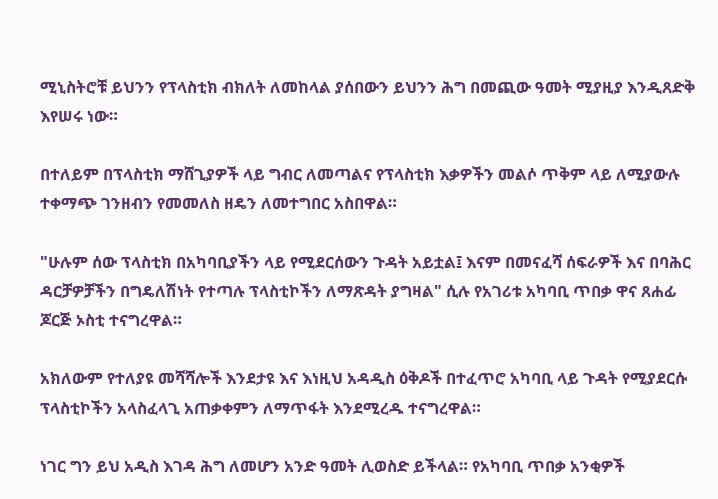ሚኒስትሮቹ ይህንን የፕላስቲክ ብክለት ለመከላል ያሰበውን ይህንን ሕግ በመጪው ዓመት ሚያዚያ እንዲጸድቅ እየሠሩ ነው።

በተለይም በፕላስቲክ ማሸጊያዎች ላይ ግብር ለመጣልና የፕላስቲክ እቃዎችን መልሶ ጥቅም ላይ ለሚያውሉ ተቀማጭ ገንዘብን የመመለስ ዘዴን ለመተግበር አስበዋል።

"ሁሉም ሰው ፕላስቲክ በአካባቢያችን ላይ የሚደርሰውን ጉዳት አይቷል፤ እናም በመናፈሻ ሰፍራዎች እና በባሕር ዳርቻዎቻችን በግዴለሽነት የተጣሉ ፕላስቲኮችን ለማጽዳት ያግዛል" ሲሉ የአገሪቱ አካባቢ ጥበቃ ዋና ጸሐፊ ጆርጅ ኦስቲ ተናግረዋል።

አክለውም የተለያዩ መሻሻሎች እንደታዩ እና እነዚህ አዳዲስ ዕቅዶች በተፈጥሮ አካባቢ ላይ ጉዳት የሚያደርሱ ፕላስቲኮችን አላስፈላጊ አጠቃቀምን ለማጥፋት እንደሚረዱ ተናግረዋል።

ነገር ግን ይህ አዲስ እገዳ ሕግ ለመሆን አንድ ዓመት ሊወስድ ይችላል። የአካባቢ ጥበቃ አንቂዎች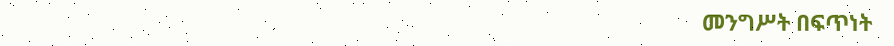መንግሥት በፍጥነት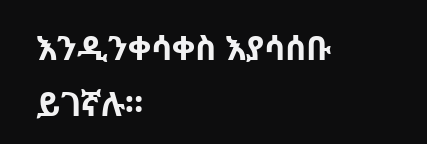እንዲንቀሳቀስ እያሳሰቡ ይገኛሉ።